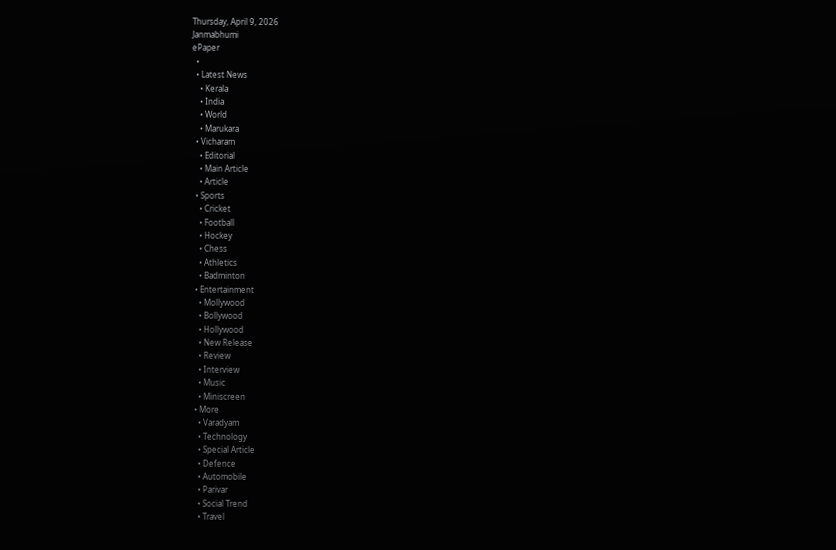Thursday, April 9, 2026
Janmabhumi
ePaper
  •
  • Latest News
    • Kerala
    • India
    • World
    • Marukara
  • Vicharam
    • Editorial
    • Main Article
    • Article
  • Sports
    • Cricket
    • Football
    • Hockey
    • Chess
    • Athletics
    • Badminton
  • Entertainment
    • Mollywood
    • Bollywood
    • Hollywood
    • New Release
    • Review
    • Interview
    • Music
    • Miniscreen
  • More
    • Varadyam
    • Technology
    • Special Article
    • Defence
    • Automobile
    • Parivar
    • Social Trend
    • Travel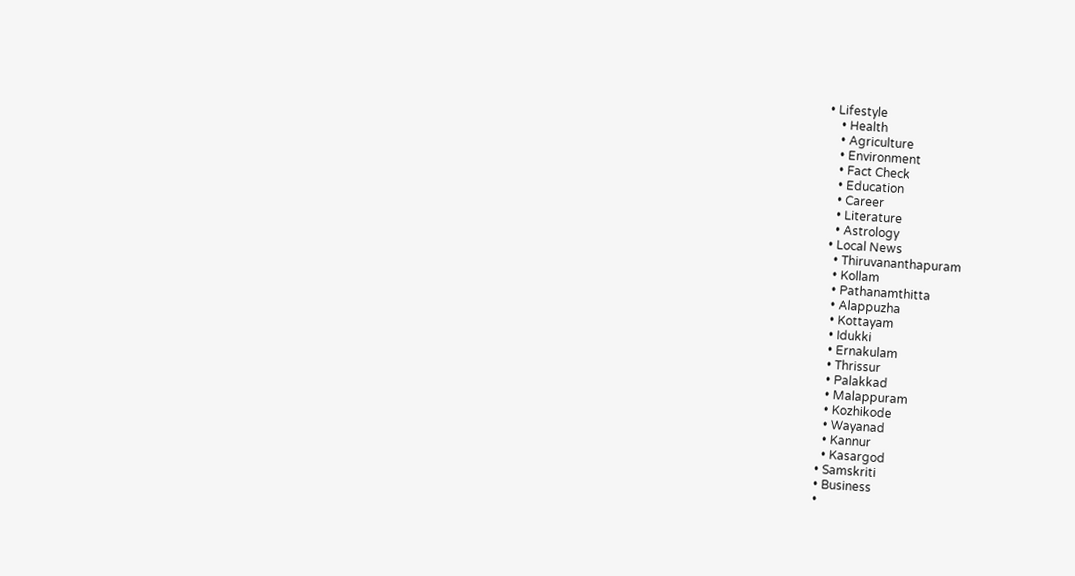• Lifestyle
    • Health
    • Agriculture
    • Environment
    • Fact Check
    • Education
    • Career
    • Literature
    • Astrology
  • Local News
    • Thiruvananthapuram
    • Kollam
    • Pathanamthitta
    • Alappuzha
    • Kottayam
    • Idukki
    • Ernakulam
    • Thrissur
    • Palakkad
    • Malappuram
    • Kozhikode
    • Wayanad
    • Kannur
    • Kasargod
  • Samskriti
  • Business
  •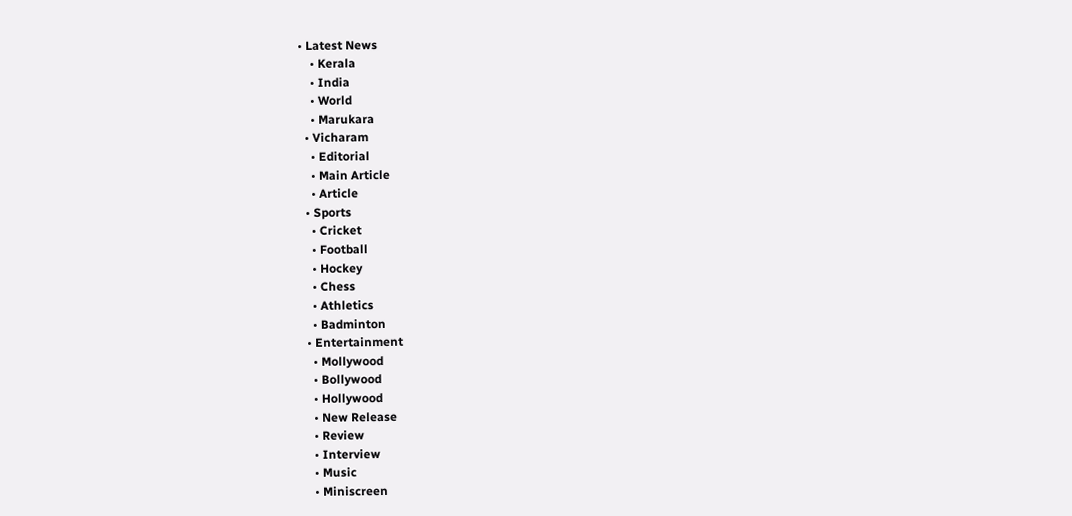• Latest News
    • Kerala
    • India
    • World
    • Marukara
  • Vicharam
    • Editorial
    • Main Article
    • Article
  • Sports
    • Cricket
    • Football
    • Hockey
    • Chess
    • Athletics
    • Badminton
  • Entertainment
    • Mollywood
    • Bollywood
    • Hollywood
    • New Release
    • Review
    • Interview
    • Music
    • Miniscreen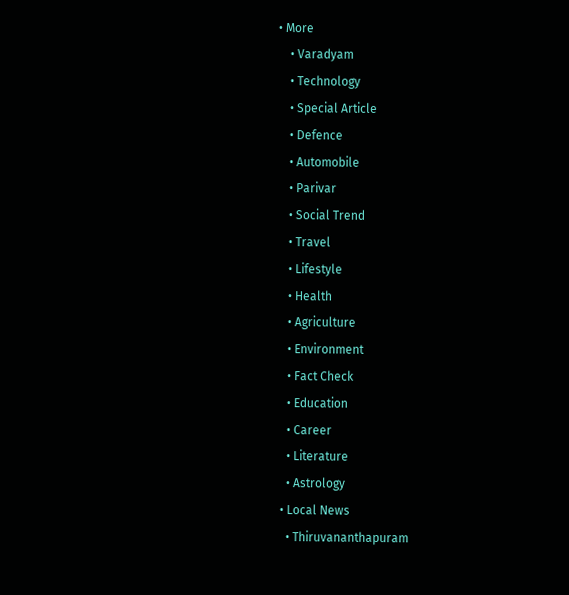• More
    • Varadyam
    • Technology
    • Special Article
    • Defence
    • Automobile
    • Parivar
    • Social Trend
    • Travel
    • Lifestyle
    • Health
    • Agriculture
    • Environment
    • Fact Check
    • Education
    • Career
    • Literature
    • Astrology
  • Local News
    • Thiruvananthapuram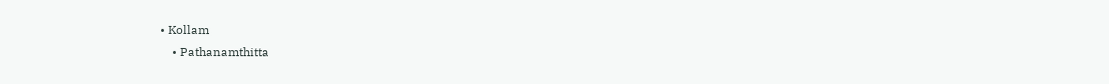• Kollam
    • Pathanamthitta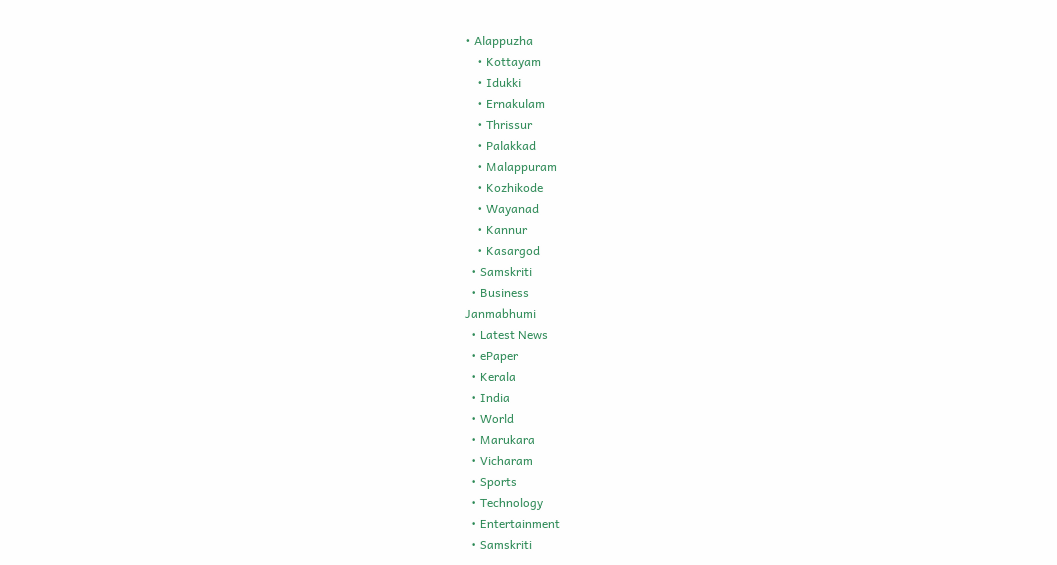• Alappuzha
    • Kottayam
    • Idukki
    • Ernakulam
    • Thrissur
    • Palakkad
    • Malappuram
    • Kozhikode
    • Wayanad
    • Kannur
    • Kasargod
  • Samskriti
  • Business
Janmabhumi
  • Latest News
  • ePaper
  • Kerala
  • India
  • World
  • Marukara
  • Vicharam
  • Sports
  • Technology
  • Entertainment
  • Samskriti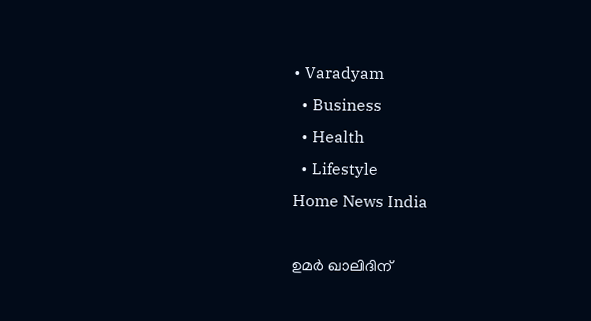• Varadyam
  • Business
  • Health
  • Lifestyle
Home News India

ഉമര്‍ ഖാലിദിന്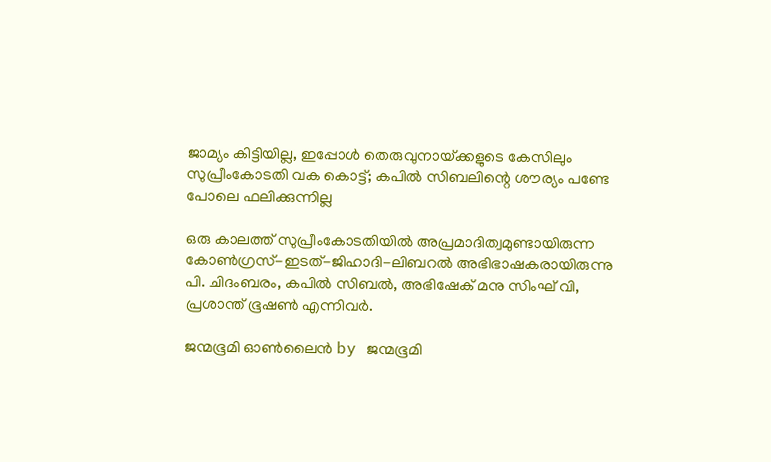ജാമ്യം കിട്ടിയില്ല, ഇപ്പോള്‍ തെരുവുനായ്‌ക്കളുടെ കേസിലും സുപ്രീംകോടതി വക കൊട്ട്; കപില്‍ സിബലിന്റെ ശൗര്യം പണ്ടേ പോലെ ഫലിക്കുന്നില്ല

ഒരു കാലത്ത് സുപ്രീംകോടതിയില്‍ അപ്രമാദിത്വമുണ്ടായിരുന്ന കോണ്‍ഗ്രസ്-ഇടത്-ജിഹാദി-ലിബറല്‍ അഭിഭാഷകരായിരുന്നു പി. ചിദംബരം, കപില്‍ സിബല്‍, അഭിഷേക് മനു സിംഘ് വി, പ്രശാന്ത് ഭൂഷണ്‍ എന്നിവര്‍.

ജന്മഭൂമി ഓണ്‍ലൈന്‍ by ജന്മഭൂമി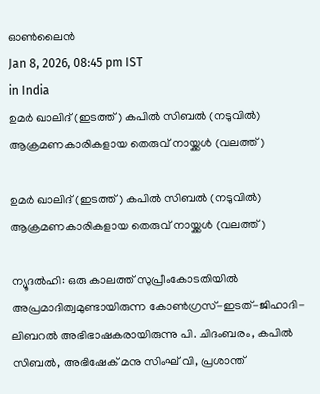ഓണ്‍ലൈന്‍
Jan 8, 2026, 08:45 pm IST
in India
ഉമര്‍ ഖാലിദ് (ഇടത്ത്) കപില്‍ സിബല്‍ (നടുവില്‍) ആക്രമണകാരികളായ തെരുവ് നായ്ക്കള്‍ (വലത്ത്)

ഉമര്‍ ഖാലിദ് (ഇടത്ത്) കപില്‍ സിബല്‍ (നടുവില്‍) ആക്രമണകാരികളായ തെരുവ് നായ്ക്കള്‍ (വലത്ത്)

ന്യൂദല്‍ഹി: ഒരു കാലത്ത് സുപ്രീംകോടതിയില്‍ അപ്രമാദിത്വമുണ്ടായിരുന്ന കോണ്‍ഗ്രസ്-ഇടത്-ജിഹാദി-ലിബറല്‍ അഭിഭാഷകരായിരുന്നു പി. ചിദംബരം, കപില്‍ സിബല്‍, അഭിഷേക് മനു സിംഘ് വി, പ്രശാന്ത്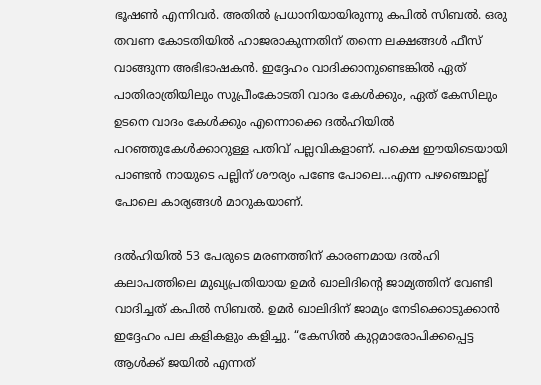ഭൂഷണ്‍ എന്നിവര്‍. അതില്‍ പ്രധാനിയായിരുന്നു കപില്‍ സിബല്‍. ഒരു തവണ കോടതിയില്‍ ഹാജരാകുന്നതിന് തന്നെ ലക്ഷങ്ങള്‍ ഫീസ് വാങ്ങുന്ന അഭിഭാഷകന്‍. ഇദ്ദേഹം വാദിക്കാനുണ്ടെങ്കില്‍ ഏത് പാതിരാത്രിയിലും സുപ്രീംകോടതി വാദം കേള്‍ക്കും, ഏത് കേസിലും ഉടനെ വാദം കേള്‍ക്കും എന്നൊക്കെ ദല്‍ഹിയില്‍ പറഞ്ഞുകേള്‍ക്കാറുള്ള പതിവ് പല്ലവികളാണ്. പക്ഷെ ഈയിടെയായി പാണ്ടന്‍ നായുടെ പല്ലിന് ശൗര്യം പണ്ടേ പോലെ…എന്ന പഴഞ്ചൊല്ല് പോലെ കാര്യങ്ങള്‍ മാറുകയാണ്.

ദല്‍ഹിയില്‍ 53 പേരുടെ മരണത്തിന് കാരണമായ ദല്‍ഹി കലാപത്തിലെ മുഖ്യപ്രതിയായ ഉമര്‍ ഖാലിദിന്റെ ജാമ്യത്തിന് വേണ്ടി വാദിച്ചത് കപില്‍ സിബല്‍. ഉമര്‍ ഖാലിദിന് ജാമ്യം നേടിക്കൊടുക്കാന്‍ ഇദ്ദേഹം പല കളികളും കളിച്ചു. “കേസില്‍ കുറ്റമാരോപിക്കപ്പെട്ട ആള്‍ക്ക് ജയില്‍ എന്നത്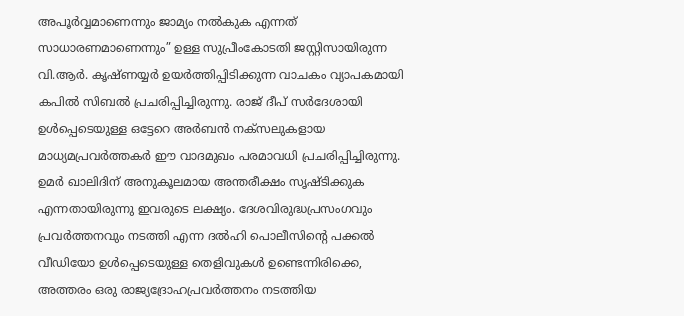അപൂര്‍വ്വമാണെന്നും ജാമ്യം നല്‍കുക എന്നത് സാധാരണമാണെന്നും” ഉള്ള സുപ്രീംകോടതി ജസ്റ്റിസായിരുന്ന വി.ആര്‍. കൃഷ്ണയ്യര്‍ ഉയര്‍ത്തിപ്പിടിക്കുന്ന വാചകം വ്യാപകമായി കപില്‍ സിബല്‍ പ്രചരിപ്പിച്ചിരുന്നു. രാജ് ദീപ് സര്‍ദേശായി ഉള്‍പ്പെടെയുള്ള ഒട്ടേറെ അര്‍ബന്‍ നക്സലുകളായ മാധ്യമപ്രവര്‍ത്തകര്‍ ഈ വാദമുഖം പരമാവധി പ്രചരിപ്പിച്ചിരുന്നു. ഉമര്‍ ഖാലിദിന് അനുകൂലമായ അന്തരീക്ഷം സൃഷ്ടിക്കുക എന്നതായിരുന്നു ഇവരുടെ ലക്ഷ്യം. ദേശവിരുദ്ധപ്രസംഗവും പ്രവര്‍ത്തനവും നടത്തി എന്ന ദല്‍ഹി പൊലീസിന്റെ പക്കല്‍ വീഡിയോ ഉള്‍പ്പെടെയുള്ള തെളിവുകള്‍ ഉണ്ടെന്നിരിക്കെ, അത്തരം ഒരു രാജ്യദ്രോഹപ്രവര്‍ത്തനം നടത്തിയ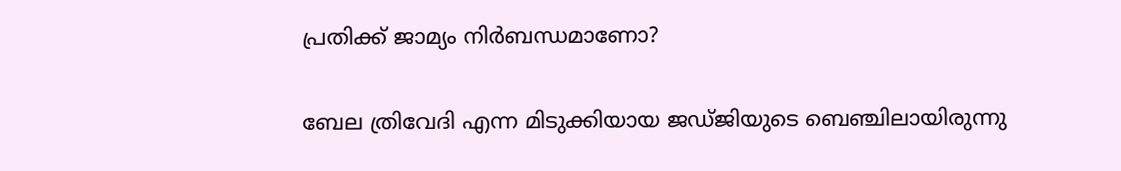പ്രതിക്ക് ജാമ്യം നിര്‍ബന്ധമാണോ?

ബേല ത്രിവേദി എന്ന മിടുക്കിയായ ജഡ്ജിയുടെ ബെഞ്ചിലായിരുന്നു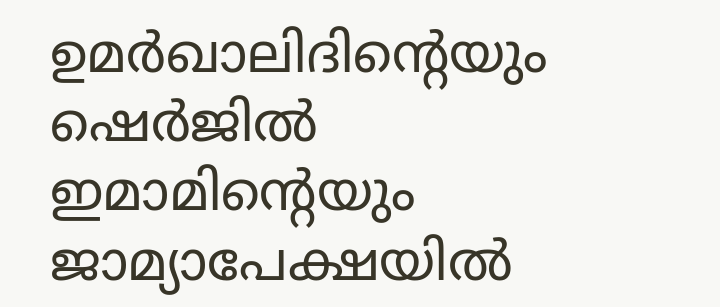ഉമര്‍ഖാലിദിന്റെയും ഷെര്‍ജില്‍ ഇമാമിന്റെയും ജാമ്യാപേക്ഷയില്‍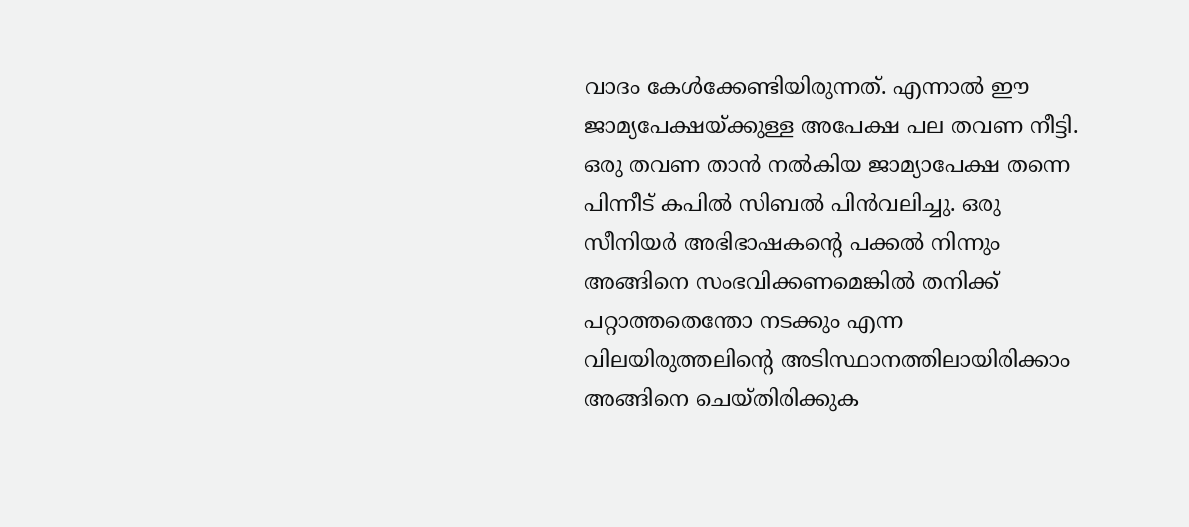വാദം കേള്‍ക്കേണ്ടിയിരുന്നത്. എന്നാല്‍ ഈ ജാമ്യപേക്ഷയ്‌ക്കുള്ള അപേക്ഷ പല തവണ നീട്ടി. ഒരു തവണ താന്‍ നല്‍കിയ ജാമ്യാപേക്ഷ തന്നെ പിന്നീട് കപില്‍ സിബല്‍ പിന്‍വലിച്ചു. ഒരു സീനിയര്‍ അഭിഭാഷകന്റെ പക്കല്‍ നിന്നും അങ്ങിനെ സംഭവിക്കണമെങ്കില്‍ തനിക്ക് പറ്റാത്തതെന്തോ നടക്കും എന്ന വിലയിരുത്തലിന്റെ അടിസ്ഥാനത്തിലായിരിക്കാം അങ്ങിനെ ചെയ്തിരിക്കുക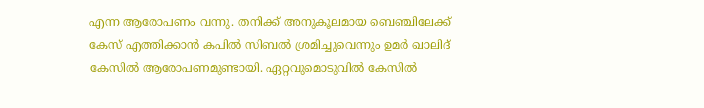എന്ന ആരോപണം വന്നു. തനിക്ക് അനുകൂലമായ ബെഞ്ചിലേക്ക് കേസ് എത്തിക്കാന്‍ കപില്‍ സിബല്‍ ശ്രമിച്ചുവെന്നും ഉമര്‍ ഖാലിദ് കേസില്‍ ആരോപണമുണ്ടായി. ഏറ്റവുമൊടുവില്‍ കേസില്‍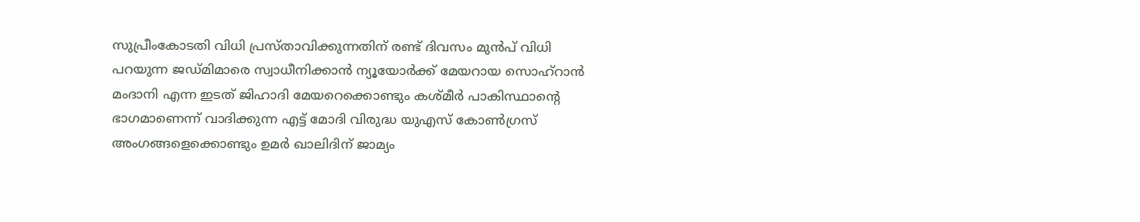സുപ്രീംകോടതി വിധി പ്രസ്താവിക്കുന്നതിന് രണ്ട് ദിവസം മുന്‍പ് വിധി പറയുന്ന ജഡ്മിമാരെ സ്വാധീനിക്കാന്‍ ന്യൂയോര്‍ക്ക് മേയറായ സൊഹ്റാന്‍ മംദാനി എന്ന ഇടത് ജിഹാദി മേയറെക്കൊണ്ടും കശ്മീര്‍ പാകിസ്ഥാന്റെ ഭാഗമാണെന്ന് വാദിക്കുന്ന എട്ട് മോദി വിരുദ്ധ യുഎസ് കോണ്‍ഗ്രസ് അംഗങ്ങളെക്കൊണ്ടും ഉമര്‍ ഖാലിദിന് ജാമ്യം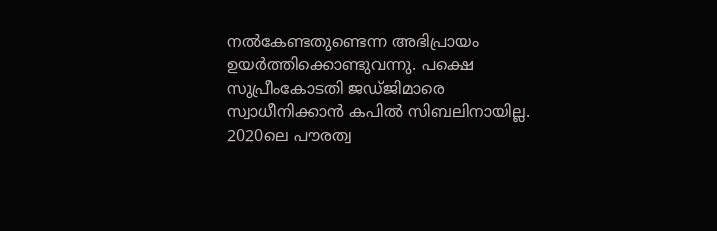നല്‍കേണ്ടതുണ്ടെന്ന അഭിപ്രായം ഉയര്‍ത്തിക്കൊണ്ടുവന്നു. പക്ഷെ സുപ്രീംകോടതി ജഡ്ജിമാരെ സ്വാധീനിക്കാന്‍ കപില്‍ സിബലിനായില്ല. 2020ലെ പൗരത്വ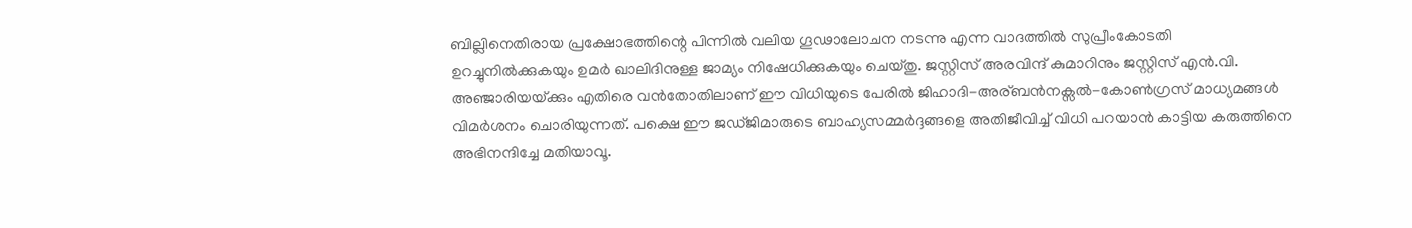ബില്ലിനെതിരായ പ്രക്ഷോഭത്തിന്റെ പിന്നില്‍ വലിയ ഗൂഢാലോചന നടന്നു എന്ന വാദത്തില്‍ സുപ്രീംകോടതി ഉറച്ചുനില്‍‍ക്കുകയും ഉമര്‍ ഖാലിദിനുള്ള ജാമ്യം നിഷേധിക്കുകയും ചെയ്തു. ജസ്റ്റിസ് അരവിന്ദ് കുമാറിനും ജസ്റ്റിസ് എന്‍.വി. അഞ്ജാരിയയ്‌ക്കും എതിരെ വന്‍തോതിലാണ് ഈ വിധിയുടെ പേരില്‍ ജിഹാദി-അര‍്ബന്‍നക്സല്‍-കോണ്‍ഗ്രസ് മാധ്യമങ്ങള്‍ വിമര്‍ശനം ചൊരിയുന്നത്. പക്ഷെ ഈ ജഡ്ജിമാരുടെ ബാഹ്യസമ്മര്‍ദ്ദങ്ങളെ അതിജീവിച്ച് വിധി പറയാന്‍ കാട്ടിയ കരുത്തിനെ അഭിനന്ദിച്ചേ മതിയാവൂ.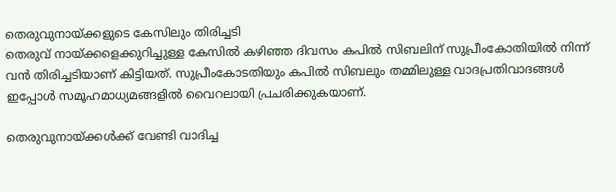തെരുവുനായ്‌ക്കളുടെ കേസിലും തിരിച്ചടി
തെരുവ് നായ്‌ക്കളെക്കുറിച്ചുള്ള കേസില്‍ കഴിഞ്ഞ ദിവസം കപില്‍ സിബലിന് സുപ്രീംകോതിയില്‍ നിന്ന് വന്‍ തിരിച്ചടിയാണ് കിട്ടിയത്. സുപ്രീംകോടതിയും കപില്‍ സിബലും തമ്മിലുള്ള വാദപ്രതിവാദങ്ങള്‍ ഇപ്പോള്‍ സമൂഹമാധ്യമങ്ങളില്‍ വൈറലായി പ്രചരിക്കുകയാണ്.

തെരുവുനായ്‌ക്കള്‍ക്ക് വേണ്ടി വാദിച്ച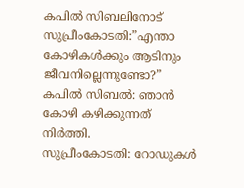കപില്‍ സിബലിനോട് സുപ്രീംകോടതി:”എന്താ കോഴികള്‍ക്കും ആടിനും ജീവനില്ലെന്നുണ്ടോ?”
കപില്‍ സിബല്‍: ഞാന്‍ കോഴി കഴിക്കുന്നത് നിര്‍ത്തി.
സുപ്രീംകോടതി: റോഡുകള്‍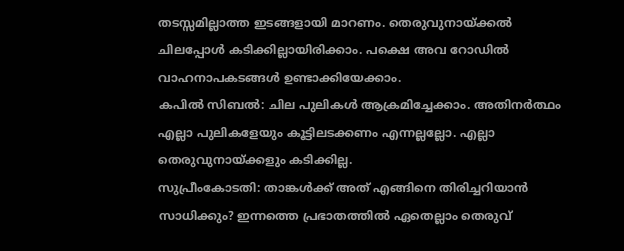തടസ്സമില്ലാത്ത ഇടങ്ങളായി മാറണം. തെരുവുനായ്‌ക്കല്‍ ചിലപ്പോള്‍ കടിക്കില്ലായിരിക്കാം. പക്ഷെ അവ റോഡില്‍ വാഹനാപകടങ്ങള്‍ ഉണ്ടാക്കിയേക്കാം.
കപില്‍ സിബല്‍: ചില പുലികള്‍ ആക്രമിച്ചേക്കാം. അതിനര്‍ത്ഥം എല്ലാ പുലികളേയും കൂട്ടിലടക്കണം എന്നല്ലല്ലോ. എല്ലാ തെരുവുനായ്‌ക്കളും കടിക്കില്ല.
സുപ്രീംകോടതി: താങ്കള്‍ക്ക് അത് എങ്ങിനെ തിരിച്ചറിയാന്‍ സാധിക്കും? ഇന്നത്തെ പ്രഭാതത്തില്‍ ഏതെല്ലാം തെരുവ്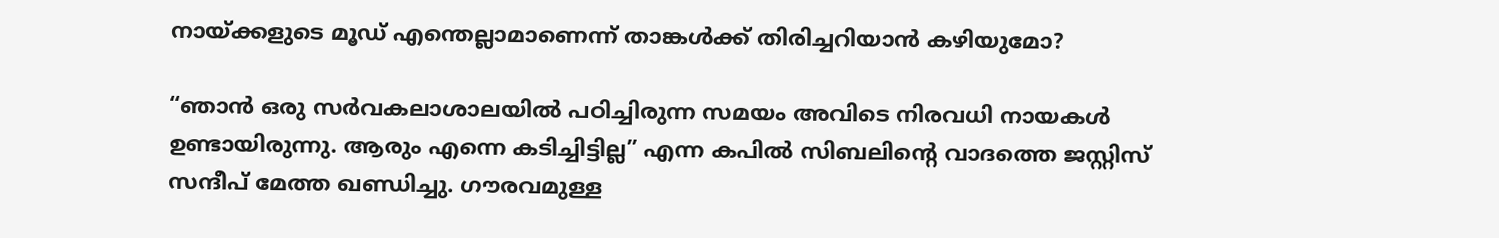നായ്‌ക്കളുടെ മൂഡ് എന്തെല്ലാമാണെന്ന് താങ്കള്‍ക്ക് തിരിച്ചറിയാന്‍ കഴിയുമോ?

“ഞാൻ ഒരു സർവകലാശാലയിൽ പഠിച്ചിരുന്ന സമയം അവിടെ നിരവധി നായകൾ ഉണ്ടായിരുന്നു. ആരും എന്നെ കടിച്ചിട്ടില്ല” എന്ന കപിൽ സിബലിന്റെ വാദത്തെ ജസ്റ്റിസ് സന്ദീപ് മേത്ത ഖണ്ഡിച്ചു. ഗൗരവമുള്ള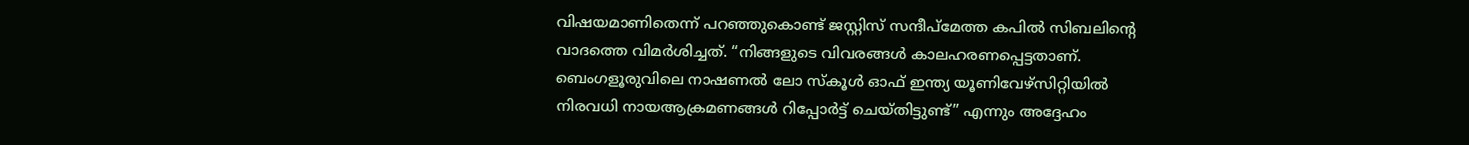വിഷയമാണിതെന്ന് പറഞ്ഞുകൊണ്ട് ജസ്റ്റിസ് സന്ദീപ്മേത്ത കപിൽ സിബലിന്റെ വാദത്തെ വിമർശിച്ചത്. “നിങ്ങളുടെ വിവരങ്ങൾ കാലഹരണപ്പെട്ടതാണ്. ബെംഗളൂരുവിലെ നാഷണൽ ലോ സ്‌കൂൾ ഓഫ് ഇന്ത്യ യൂണിവേഴ്‌സിറ്റിയിൽ നിരവധി നായആക്രമണങ്ങൾ റിപ്പോർട്ട് ചെയ്‌തിട്ടുണ്ട്” എന്നും അദ്ദേഹം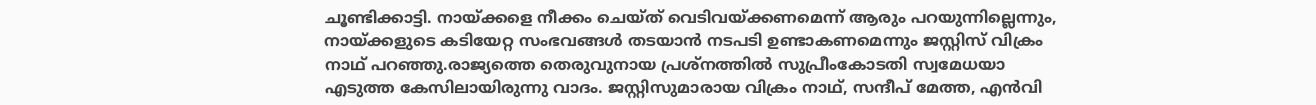ചൂണ്ടിക്കാട്ടി. നായ്‌ക്കളെ നീക്കം ചെയ്‌ത് വെടിവയ്‌ക്കണമെന്ന് ആരും പറയുന്നില്ലെന്നും, നായ്‌ക്കളുടെ കടിയേറ്റ സംഭവങ്ങൾ തടയാൻ നടപടി ഉണ്ടാകണമെന്നും ജസ്റ്റിസ് വിക്രം നാഥ് പറഞ്ഞു.രാജ്യത്തെ തെരുവുനായ പ്രശ്‌നത്തിൽ സുപ്രീംകോടതി സ്വമേധയാ എടുത്ത കേസിലായിരുന്നു വാദം. ജസ്റ്റിസുമാരായ വിക്രം നാഥ്, സന്ദീപ് മേത്ത, എൻവി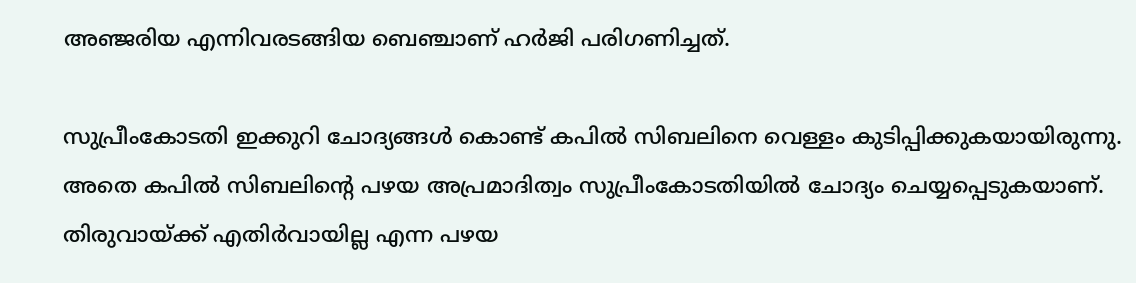അഞ്ജരിയ എന്നിവരടങ്ങിയ ബെഞ്ചാണ് ഹർജി പരിഗണിച്ചത്.

സുപ്രീംകോടതി ഇക്കുറി ചോദ്യങ്ങള്‍ കൊണ്ട് കപില്‍ സിബലിനെ വെള്ളം കുടിപ്പിക്കുകയായിരുന്നു. അതെ കപില്‍ സിബലിന്റെ പഴയ അപ്രമാദിത്വം സുപ്രീംകോടതിയില്‍ ചോദ്യം ചെയ്യപ്പെടുകയാണ്. തിരുവായ്‌ക്ക് എതിര്‍വായില്ല എന്ന പഴയ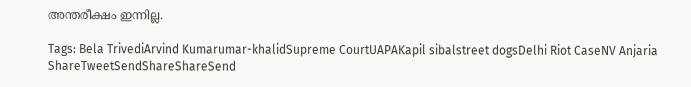അന്തരീക്ഷം ഇന്നില്ല.

Tags: Bela TrivediArvind Kumarumar-khalidSupreme CourtUAPAKapil sibalstreet dogsDelhi Riot CaseNV Anjaria
ShareTweetSendShareShareSend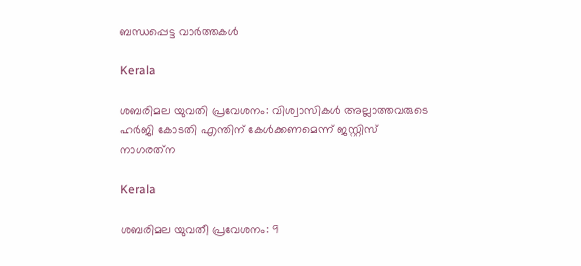ബന്ധപ്പെട്ട വാര്‍ത്തകള്‍

Kerala

ശബരിമല യുവതി പ്രവേശനം: വിശ്വാസികള്‍ അല്ലാത്തവരുടെ ഹര്‍ജി കോടതി എന്തിന് കേള്‍ക്കണമെന്ന് ജസ്റ്റിസ് നാഗരത്‌ന

Kerala

ശബരിമല യുവതീ പ്രവേശനം: 9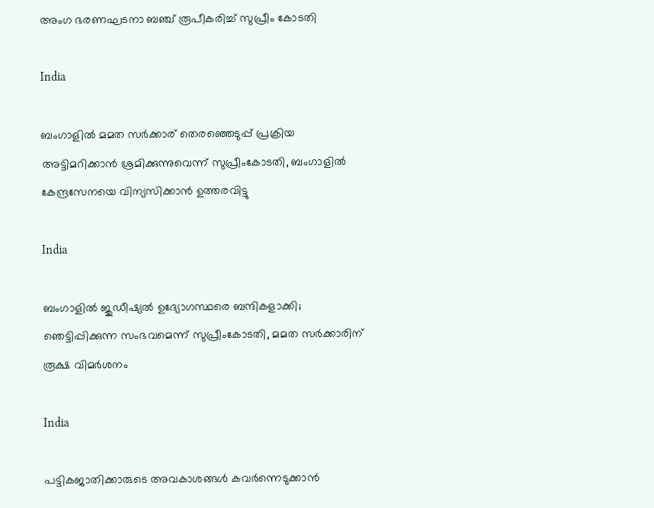അംഗ ഭരണഘടനാ ബഞ്ച് രൂപീകരിച്ച് സുപ്രീം കോടതി

India

ബംഗാളില്‍ മമത സര്‍ക്കാര‍് തെരഞ്ഞെടുപ്പ് പ്രക്രിയ അട്ടിമറിക്കാന്‍ ശ്രമിക്കുന്നുവെന്ന് സുപ്രീംകോടതി, ബംഗാളില്‍ കേന്ദ്രസേനയെ വിന്യസിക്കാന്‍ ഉത്തരവിട്ടു

India

ബംഗാളിൽ ജുഡീഷ്യൽ ഉദ്യോഗസ്ഥരെ ബന്ദികളാക്കി; ഞെട്ടിപ്പിക്കുന്ന സംഭവമെന്ന് സുപ്രീംകോടതി, മമത സർക്കാരിന് രൂക്ഷ വിമർശനം

India

പട്ടികജാതിക്കാരുടെ അവകാശങ്ങൾ കവർന്നെടുക്കാൻ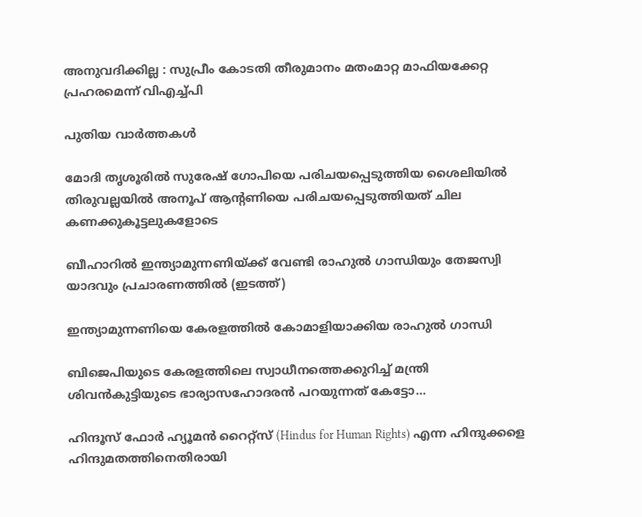അനുവദിക്കില്ല : സുപ്രീം കോടതി തീരുമാനം മതംമാറ്റ മാഫിയക്കേറ്റ പ്രഹരമെന്ന് വിഎച്ച്പി

പുതിയ വാര്‍ത്തകള്‍

മോദി തൃശൂരില്‍ സുരേഷ് ഗോപിയെ പരിചയപ്പെടുത്തിയ ശൈലിയില്‍ തിരുവല്ലയില്‍ അനൂപ് ആന്‍റണിയെ പരിചയപ്പെടുത്തിയത് ചില കണക്കുകൂട്ടലുകളോടെ

ബീഹാറില്‍ ഇന്ത്യാമുന്നണിയ്ക്ക് വേണ്ടി രാഹുല്‍ ഗാന്ധിയും തേജസ്വി യാദവും പ്രചാരണത്തില്‍ (ഇടത്ത്)

ഇന്ത്യാമുന്നണിയെ കേരളത്തില്‍ കോമാളിയാക്കിയ രാഹുല്‍ ഗാന്ധി

ബിജെപിയുടെ കേരളത്തിലെ സ്വാധീനത്തെക്കുറിച്ച് മന്ത്രി ശിവന്‍കുട്ടിയുടെ ഭാര്യാസഹോദരന്‍ പറയുന്നത് കേട്ടോ…

ഹിന്ദൂസ് ഫോര്‍ ഹ്യൂമന്‍ റൈറ്റ്സ് (Hindus for Human Rights) എന്ന ഹിന്ദുക്കളെ ഹിന്ദുമതത്തിനെതിരായി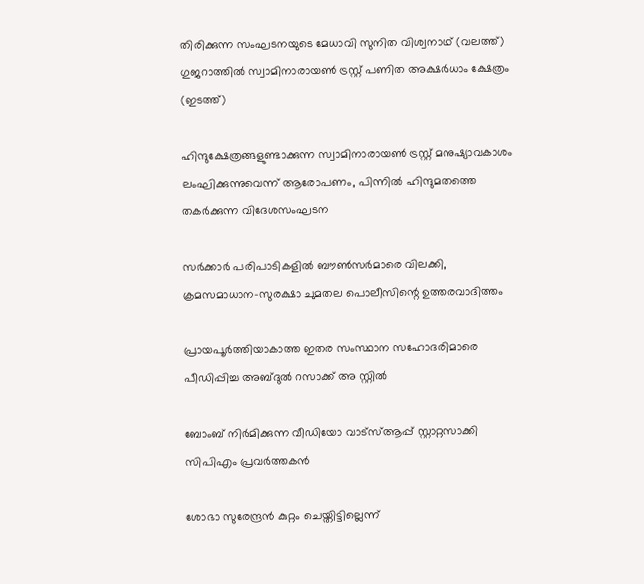തിരിക്കുന്ന സംഘടനയുടെ മേധാവി സുനിത വിശ്വനാഥ് (വലത്ത്) ഗുജറാത്തില്‍ സ്വാമിനാരായണ്‍ ട്രസ്റ്റ് പണിത അക്ഷര്‍ധാം ക്ഷേത്രം (ഇടത്ത്)

ഹിന്ദുക്ഷേത്രങ്ങളുണ്ടാക്കുന്ന സ്വാമിനാരായണ്‍ ട്രസ്റ്റ് മനുഷ്യാവകാശം ലംഘിക്കുന്നുവെന്ന് ആരോപണം, പിന്നില്‍ ഹിന്ദുമതത്തെ തകര്‍ക്കുന്ന വിദേശസംഘടന

സര്‍ക്കാര്‍ പരിപാടികളില്‍ ബൗണ്‍സര്‍മാരെ വിലക്കി, ക്രമസമാധാന-സുരക്ഷാ ചുമതല പൊലീസിന്റെ ഉത്തരവാദിത്തം

പ്രായപൂര്‍ത്തിയാകാത്ത ഇതര സംസ്ഥാന സഹോദരിമാരെ പീഡിപ്പിച്ച അബ്ദുല്‍ റസാക്ക് അ സ്റ്റില്‍

ബോംബ് നിര്‍മിക്കുന്ന വീഡിയോ വാട്‌സ്ആപ്പ് സ്റ്റാറ്റസാക്കി സിപിഎം പ്രവര്‍ത്തകന്‍

ശോഭാ സുരേന്ദ്രന്‍ കുറ്റം ചെയ്തിട്ടില്ലെന്ന്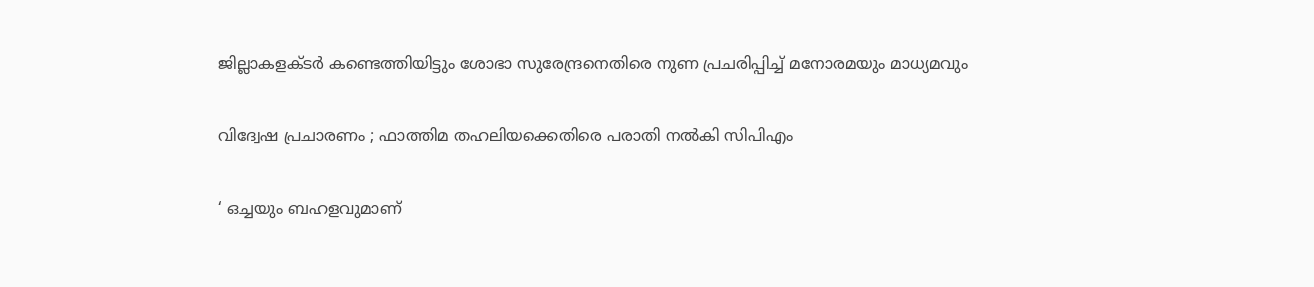ജില്ലാകളക്ടര്‍ കണ്ടെത്തിയിട്ടും ശോഭാ സുരേന്ദ്രനെതിരെ നുണ പ്രചരിപ്പിച്ച് മനോരമയും മാധ്യമവും

വിദ്വേഷ പ്രചാരണം ; ഫാത്തിമ തഹലിയക്കെതിരെ പരാതി നല്‍കി സിപിഎം

‘ ഒച്ചയും ബഹളവുമാണ്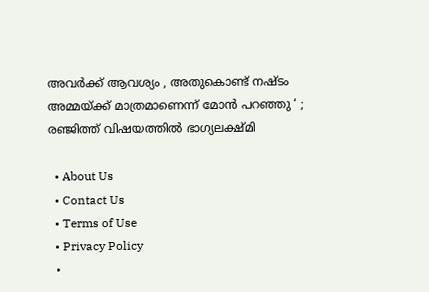അവർക്ക് ആവശ്യം , അതുകൊണ്ട് നഷ്ടം അമ്മയ്‌ക്ക് മാത്രമാണെന്ന് മോൻ പറഞ്ഞു ‘ ; രഞ്ജിത്ത് വിഷയത്തിൽ ഭാഗ്യലക്ഷ്മി

  • About Us
  • Contact Us
  • Terms of Use
  • Privacy Policy
  •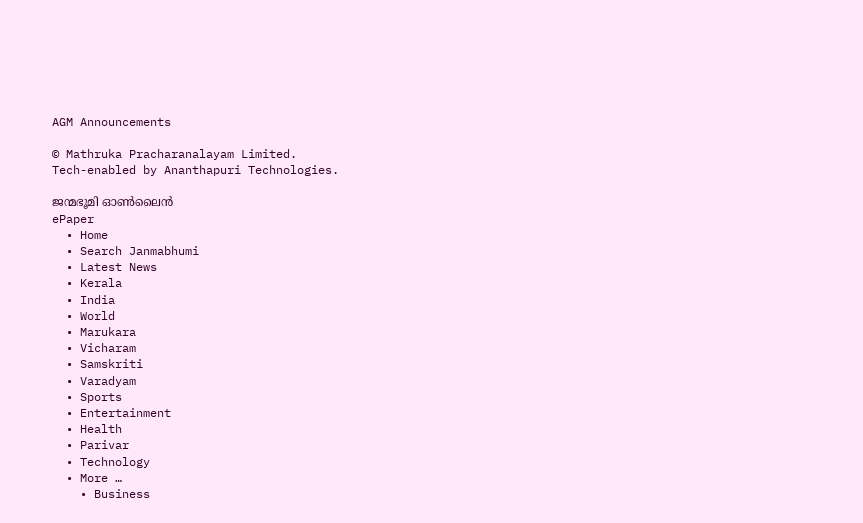AGM Announcements

© Mathruka Pracharanalayam Limited.
Tech-enabled by Ananthapuri Technologies.

ജന്മഭൂമി ഓണ്‍ലൈന്‍
ePaper
  • Home
  • Search Janmabhumi
  • Latest News
  • Kerala
  • India
  • World
  • Marukara
  • Vicharam
  • Samskriti
  • Varadyam
  • Sports
  • Entertainment
  • Health
  • Parivar
  • Technology
  • More …
    • Business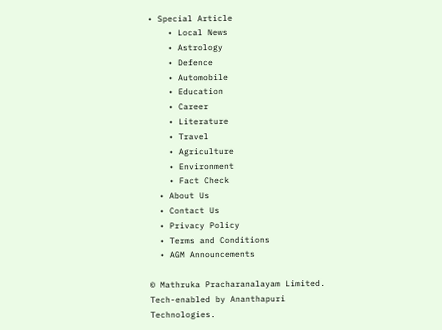• Special Article
    • Local News
    • Astrology
    • Defence
    • Automobile
    • Education
    • Career
    • Literature
    • Travel
    • Agriculture
    • Environment
    • Fact Check
  • About Us
  • Contact Us
  • Privacy Policy
  • Terms and Conditions
  • AGM Announcements

© Mathruka Pracharanalayam Limited.
Tech-enabled by Ananthapuri Technologies.